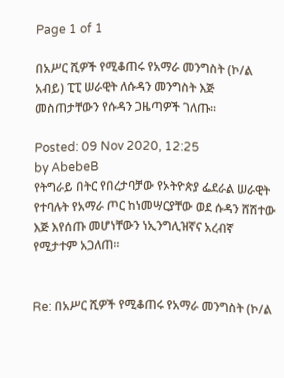Page 1 of 1

በአሥር ሺዎች የሚቆጠሩ የአማራ መንግስት (ኮ/ል አብይ) ፒፒ ሠራዊት ለሱዳን መንግስት እጅ መስጠታቸውን የሱዳን ጋዜጣዎች ገለጡ፡፡

Posted: 09 Nov 2020, 12:25
by AbebeB
የትግራይ በትር የበረታባቻው የኦትዮጵያ ፌደራል ሠራዊት የተባሉት የአማራ ጦር ከነመሣርያቸው ወደ ሱዳን ሸሽተው እጅ እየሰጡ መሆነቸውን ነኢንግሊዝኛና አረብኛ የሚታተም አጋለጠ፡፡


Re: በአሥር ሺዎች የሚቆጠሩ የአማራ መንግስት (ኮ/ል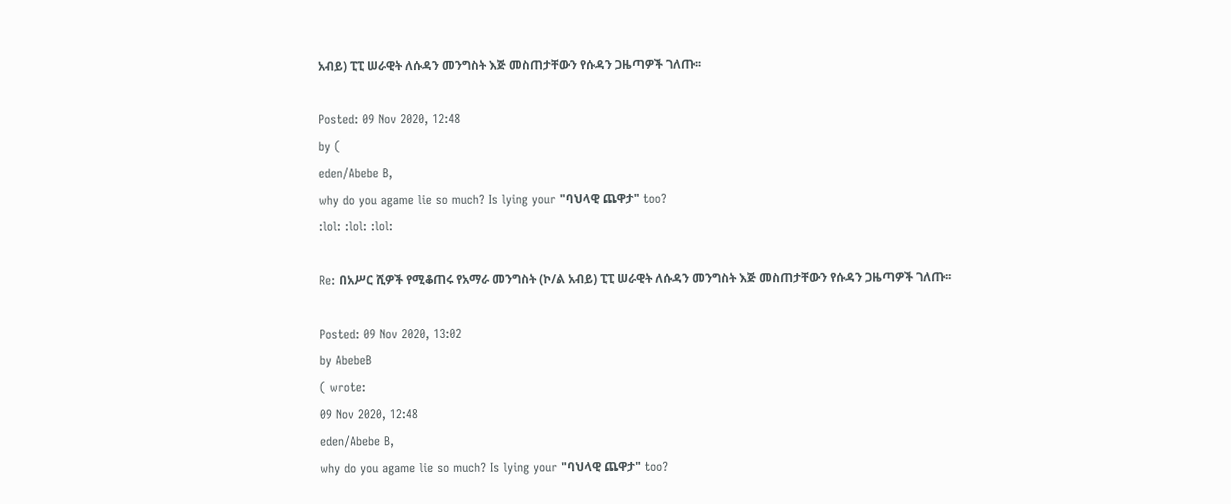አብይ) ፒፒ ሠራዊት ለሱዳን መንግስት እጅ መስጠታቸውን የሱዳን ጋዜጣዎች ገለጡ፡፡

Posted: 09 Nov 2020, 12:48
by (
eden/Abebe B,
why do you agame lie so much? Is lying your "ባህላዊ ጨዋታ" too?
:lol: :lol: :lol:

Re: በአሥር ሺዎች የሚቆጠሩ የአማራ መንግስት (ኮ/ል አብይ) ፒፒ ሠራዊት ለሱዳን መንግስት እጅ መስጠታቸውን የሱዳን ጋዜጣዎች ገለጡ፡፡

Posted: 09 Nov 2020, 13:02
by AbebeB
( wrote:
09 Nov 2020, 12:48
eden/Abebe B,
why do you agame lie so much? Is lying your "ባህላዊ ጨዋታ" too?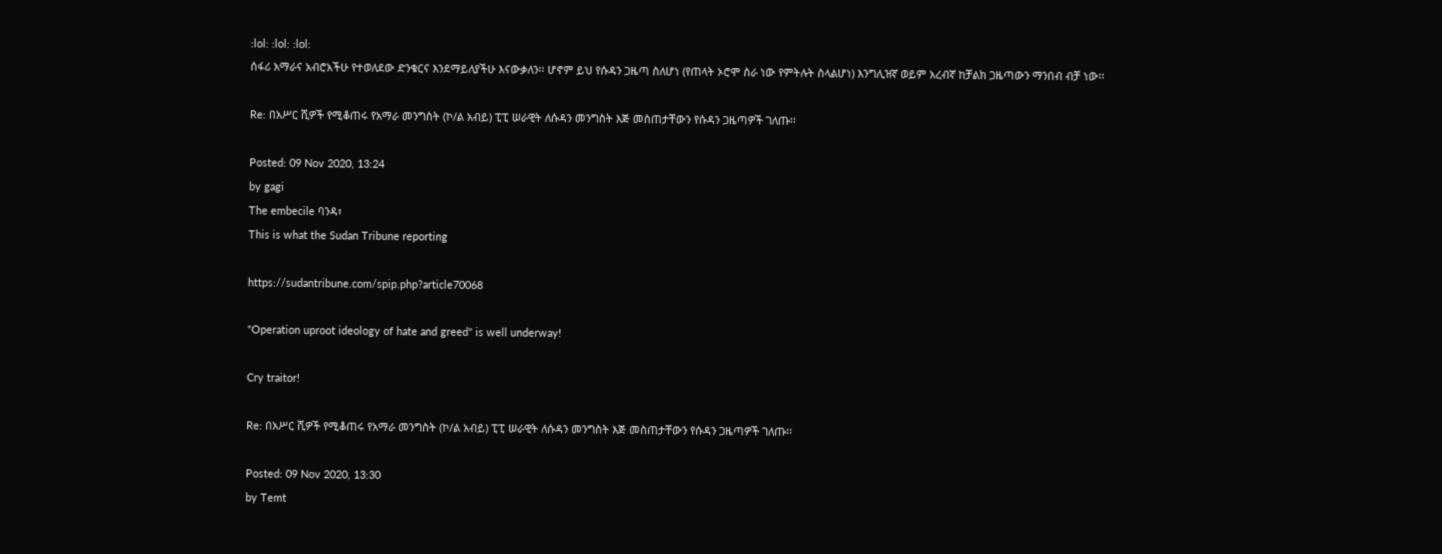:lol: :lol: :lol:
ሰፋሪ አማራና አብሮአችሁ የተወለደው ድንቁርና እንደማይለያችሁ እናውቃለን፡፡ ሆኖም ይህ የሱዳን ጋዜጣ ስለሆነ (የጠላት ኦሮሞ ስራ ነው የምትሉት ስላልሆነ) እንግሊዝኛ ወይም አረብኛ ከቻልክ ጋዜጣውን ማንበብ ብቻ ነው፡፡

Re: በአሥር ሺዎች የሚቆጠሩ የአማራ መንግስት (ኮ/ል አብይ) ፒፒ ሠራዊት ለሱዳን መንግስት እጅ መስጠታቸውን የሱዳን ጋዜጣዎች ገለጡ፡፡

Posted: 09 Nov 2020, 13:24
by gagi
The embecile ባንዳ፣
This is what the Sudan Tribune reporting

https://sudantribune.com/spip.php?article70068

"Operation uproot ideology of hate and greed" is well underway!

Cry traitor!

Re: በአሥር ሺዎች የሚቆጠሩ የአማራ መንግስት (ኮ/ል አብይ) ፒፒ ሠራዊት ለሱዳን መንግስት እጅ መስጠታቸውን የሱዳን ጋዜጣዎች ገለጡ፡፡

Posted: 09 Nov 2020, 13:30
by Temt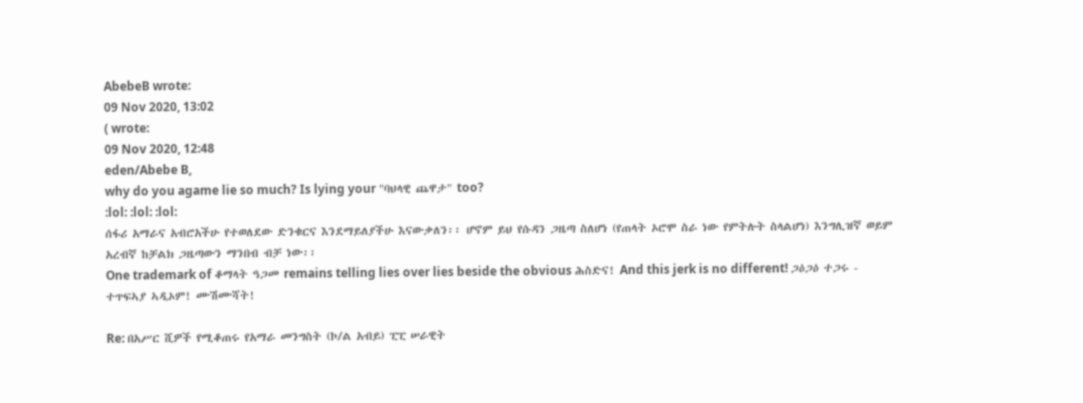AbebeB wrote:
09 Nov 2020, 13:02
( wrote:
09 Nov 2020, 12:48
eden/Abebe B,
why do you agame lie so much? Is lying your "ባህላዊ ጨዋታ" too?
:lol: :lol: :lol:
ሰፋሪ አማራና አብሮአችሁ የተወለደው ድንቁርና እንደማይለያችሁ እናውቃለን፡፡ ሆኖም ይህ የሱዳን ጋዜጣ ስለሆነ (የጠላት ኦሮሞ ስራ ነው የምትሉት ስላልሆነ) እንግሊዝኛ ወይም አረብኛ ከቻልክ ጋዜጣውን ማንበብ ብቻ ነው፡፡
One trademark of ቆማላት ዓጋመ remains telling lies over lies beside the obvious ሕስድና! And this jerk is no different! ጋዕጋዕ ተጋሩ - ተጥፍኣያ ኣዲኦም! ሙሽሙሻት!

Re: በአሥር ሺዎች የሚቆጠሩ የአማራ መንግስት (ኮ/ል አብይ) ፒፒ ሠራዊት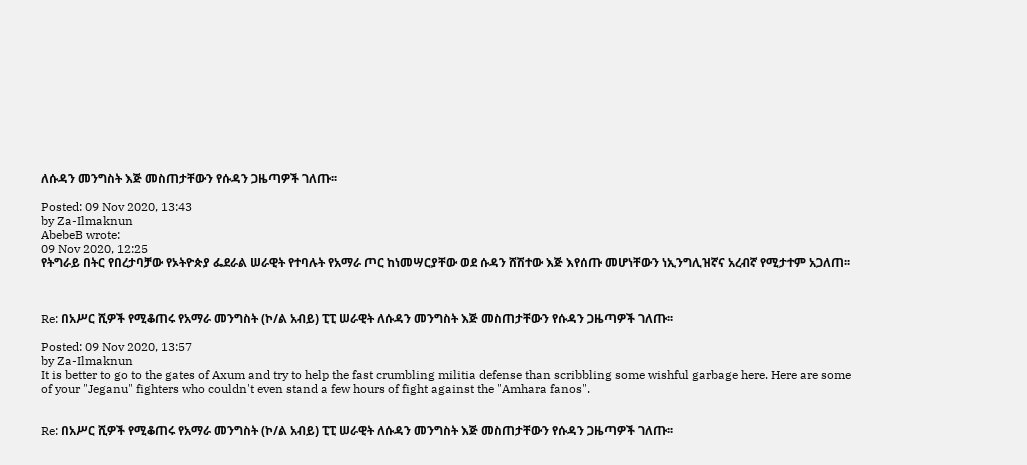ለሱዳን መንግስት እጅ መስጠታቸውን የሱዳን ጋዜጣዎች ገለጡ፡፡

Posted: 09 Nov 2020, 13:43
by Za-Ilmaknun
AbebeB wrote:
09 Nov 2020, 12:25
የትግራይ በትር የበረታባቻው የኦትዮጵያ ፌደራል ሠራዊት የተባሉት የአማራ ጦር ከነመሣርያቸው ወደ ሱዳን ሸሽተው እጅ እየሰጡ መሆነቸውን ነኢንግሊዝኛና አረብኛ የሚታተም አጋለጠ፡፡



Re: በአሥር ሺዎች የሚቆጠሩ የአማራ መንግስት (ኮ/ል አብይ) ፒፒ ሠራዊት ለሱዳን መንግስት እጅ መስጠታቸውን የሱዳን ጋዜጣዎች ገለጡ፡፡

Posted: 09 Nov 2020, 13:57
by Za-Ilmaknun
It is better to go to the gates of Axum and try to help the fast crumbling militia defense than scribbling some wishful garbage here. Here are some of your "Jeganu" fighters who couldn't even stand a few hours of fight against the "Amhara fanos".


Re: በአሥር ሺዎች የሚቆጠሩ የአማራ መንግስት (ኮ/ል አብይ) ፒፒ ሠራዊት ለሱዳን መንግስት እጅ መስጠታቸውን የሱዳን ጋዜጣዎች ገለጡ፡፡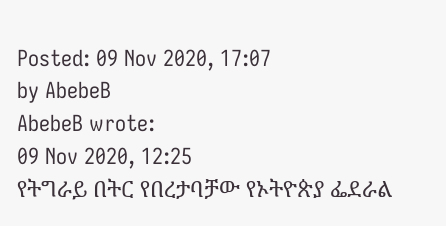Posted: 09 Nov 2020, 17:07
by AbebeB
AbebeB wrote:
09 Nov 2020, 12:25
የትግራይ በትር የበረታባቻው የኦትዮጵያ ፌደራል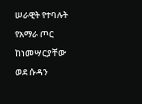ሠራዊት የተባሉት የአማራ ጦር ከነመሣርያቸው ወደ ሱዳን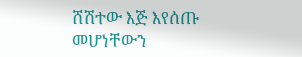ሸሽተው እጅ እየሰጡ መሆነቸውን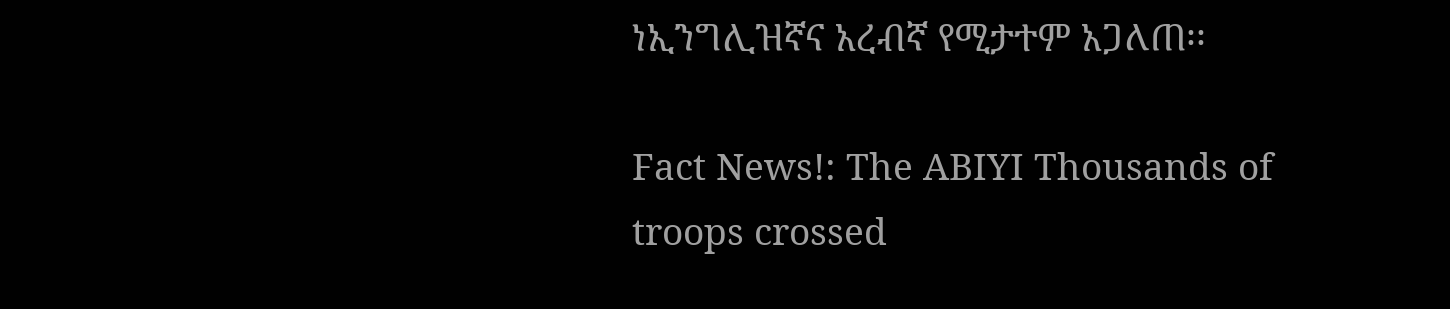ነኢንግሊዝኛና አረብኛ የሚታተም አጋለጠ፡፡

Fact News!: The ABIYI Thousands of troops crossed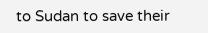to Sudan to save their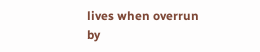lives when overrun by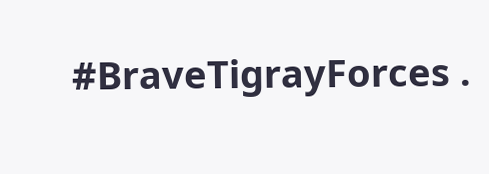#BraveTigrayForces .